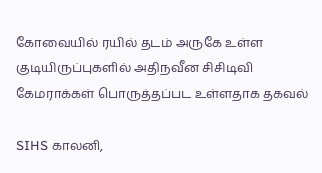கோவையில் ரயில் தடம் அருகே உள்ள குடியிருப்புகளில் அதிநவீன சிசிடிவி கேமராக்கள் பொருத்தப்பட உள்ளதாக தகவல்

SIHS காலனி,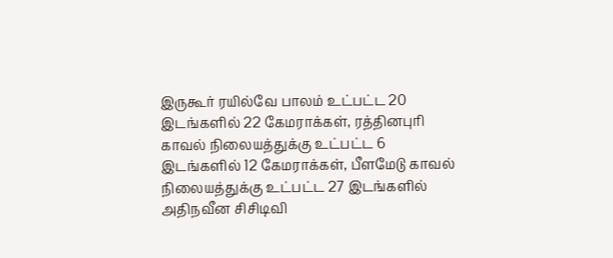இருகூர் ரயில்வே பாலம் உட்பட்ட 20 இடங்களில் 22 கேமராக்கள், ரத்தினபுரி காவல் நிலையத்துக்கு உட்பட்ட 6 இடங்களில் 12 கேமராக்கள், பீளமேடு காவல் நிலையத்துக்கு உட்பட்ட 27 இடங்களில் அதிநவீன சிசிடிவி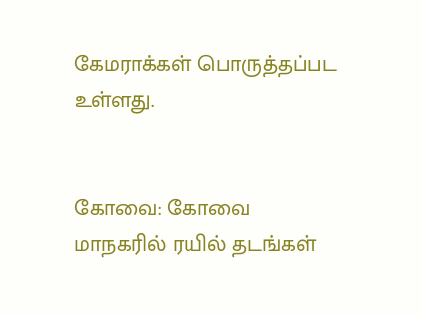கேமராக்கள் பொருத்தப்பட உள்ளது.


கோவை: கோவை மாநகரில் ரயில் தடங்கள்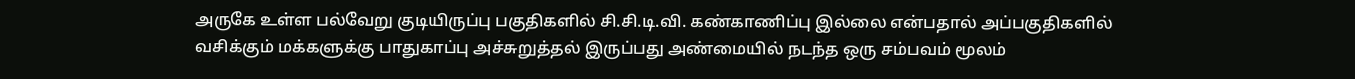அருகே உள்ள பல்வேறு குடியிருப்பு பகுதிகளில் சி.சி.டி.வி. கண்காணிப்பு இல்லை என்பதால் அப்பகுதிகளில் வசிக்கும் மக்களுக்கு பாதுகாப்பு அச்சுறுத்தல் இருப்பது அண்மையில் நடந்த ஒரு சம்பவம் மூலம்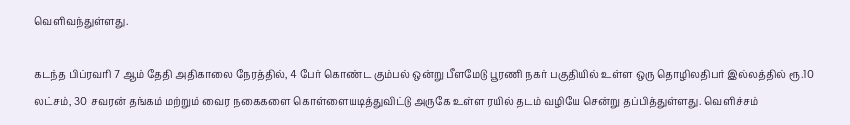வெளிவந்துள்ளது.

கடந்த பிப்ரவரி 7 ஆம் தேதி அதிகாலை நேரத்தில், 4 பேர் கொண்ட கும்பல் ஒன்று பீளமேடு பூரணி நகர் பகுதியில் உள்ள ஒரு தொழிலதிபர் இல்லத்தில் ரூ.10 லட்சம், 30 சவரன் தங்கம் மற்றும் வைர நகைகளை கொள்ளையடித்துவிட்டு அருகே உள்ள ரயில் தடம் வழியே சென்று தப்பித்துள்ளது. வெளிச்சம்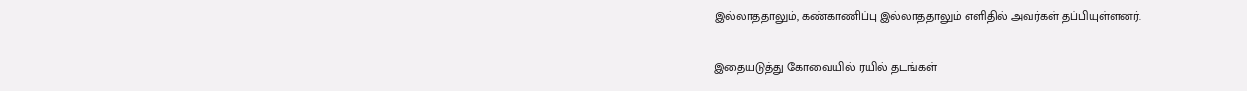இல்லாததாலும், கண்காணிப்பு இல்லாததாலும் எளிதில் அவர்கள் தப்பியுள்ளனர்.

இதையடுத்து கோவையில் ரயில் தடங்கள்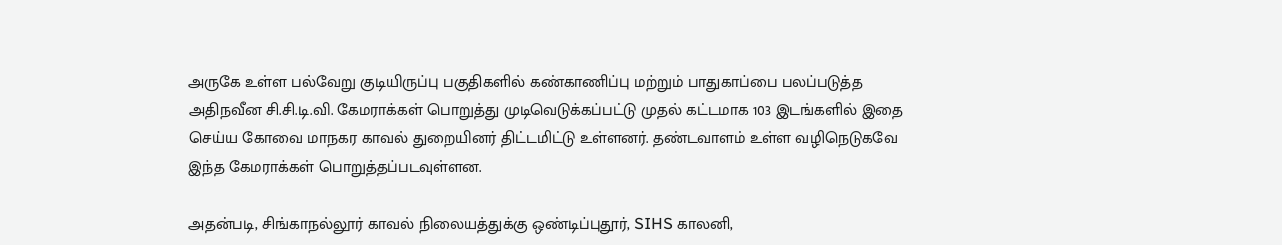அருகே உள்ள பல்வேறு குடியிருப்பு பகுதிகளில் கண்காணிப்பு மற்றும் பாதுகாப்பை பலப்படுத்த அதிநவீன சி.சி.டி.வி. கேமராக்கள் பொறுத்து முடிவெடுக்கப்பட்டு முதல் கட்டமாக 103 இடங்களில் இதை செய்ய கோவை மாநகர காவல் துறையினர் திட்டமிட்டு உள்ளனர். தண்டவாளம் உள்ள வழிநெடுகவே இந்த கேமராக்கள் பொறுத்தப்படவுள்ளன.

அதன்படி, சிங்காநல்லூர் காவல் நிலையத்துக்கு ஒண்டிப்புதூர், SIHS காலனி,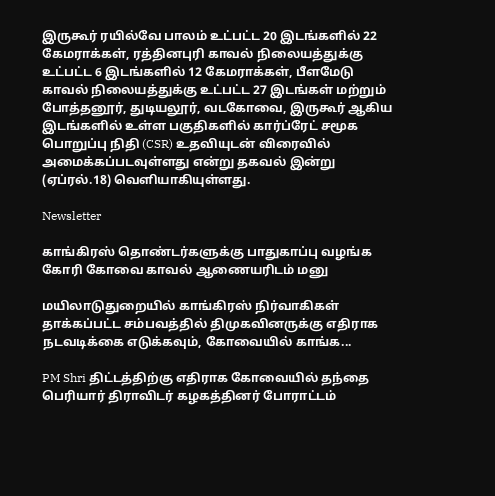இருகூர் ரயில்வே பாலம் உட்பட்ட 20 இடங்களில் 22 கேமராக்கள், ரத்தினபுரி காவல் நிலையத்துக்கு உட்பட்ட 6 இடங்களில் 12 கேமராக்கள், பீளமேடு காவல் நிலையத்துக்கு உட்பட்ட 27 இடங்கள் மற்றும் போத்தனூர், துடியலூர், வடகோவை, இருகூர் ஆகிய இடங்களில் உள்ள பகுதிகளில் கார்ப்ரேட் சமூக பொறுப்பு நிதி (CSR) உதவியுடன் விரைவில் அமைக்கப்படவுள்ளது என்று தகவல் இன்று (ஏப்ரல்.18) வெளியாகியுள்ளது.

Newsletter

காங்கிரஸ் தொண்டர்களுக்கு பாதுகாப்பு வழங்க கோரி கோவை காவல் ஆணையரிடம் மனு

மயிலாடுதுறையில் காங்கிரஸ் நிர்வாகிகள் தாக்கப்பட்ட சம்பவத்தில் திமுகவினருக்கு எதிராக நடவடிக்கை எடுக்கவும், கோவையில் காங்க...

PM Shri திட்டத்திற்கு எதிராக கோவையில் தந்தை பெரியார் திராவிடர் கழகத்தினர் போராட்டம்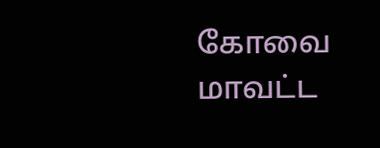கோவை மாவட்ட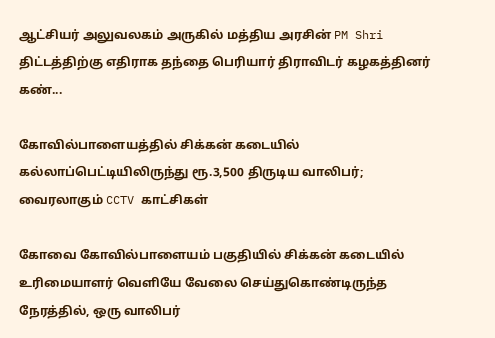ஆட்சியர் அலுவலகம் அருகில் மத்திய அரசின் PM Shri திட்டத்திற்கு எதிராக தந்தை பெரியார் திராவிடர் கழகத்தினர் கண்...

கோவில்பாளையத்தில் சிக்கன் கடையில் கல்லாப்பெட்டியிலிருந்து ரூ.3,500 திருடிய வாலிபர்; வைரலாகும் CCTV காட்சிகள்

கோவை கோவில்பாளையம் பகுதியில் சிக்கன் கடையில் உரிமையாளர் வெளியே வேலை செய்துகொண்டிருந்த நேரத்தில், ஒரு வாலிபர்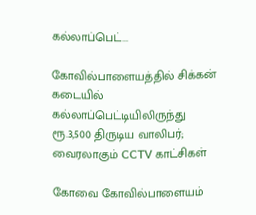கல்லாப்பெட்...

கோவில்பாளையத்தில் சிக்கன் கடையில் கல்லாப்பெட்டியிலிருந்து ரூ.3,500 திருடிய வாலிபர்; வைரலாகும் CCTV காட்சிகள்

கோவை கோவில்பாளையம்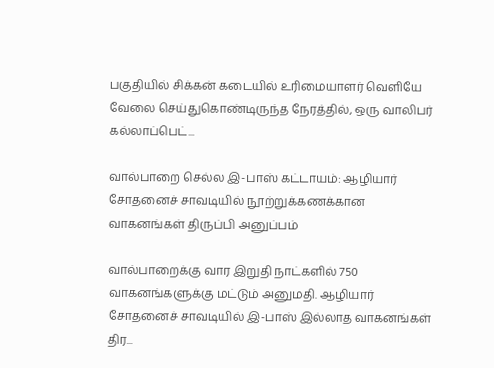பகுதியில் சிக்கன் கடையில் உரிமையாளர் வெளியே வேலை செய்துகொண்டிருந்த நேரத்தில், ஒரு வாலிபர் கல்லாப்பெட்...

வால்பாறை செல்ல இ-பாஸ் கட்டாயம்: ஆழியார் சோதனைச் சாவடியில் நூற்றுக்கணக்கான வாகனங்கள் திருப்பி அனுப்பம்

வால்பாறைக்கு வார இறுதி நாட்களில் 750 வாகனங்களுக்கு மட்டும் அனுமதி. ஆழியார் சோதனைச் சாவடியில் இ-பாஸ் இல்லாத வாகனங்கள் திர...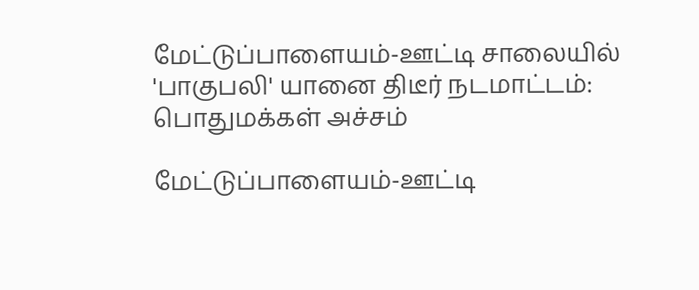மேட்டுப்பாளையம்-ஊட்டி சாலையில் 'பாகுபலி' யானை திடீர் நடமாட்டம்: பொதுமக்கள் அச்சம்

மேட்டுப்பாளையம்-ஊட்டி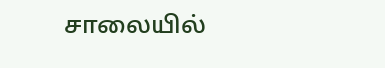சாலையில்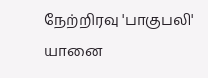நேற்றிரவு 'பாகுபலி' யானை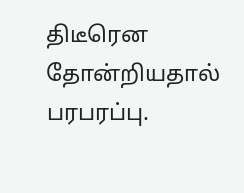திடீரென தோன்றியதால் பரபரப்பு.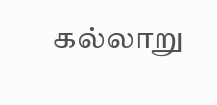கல்லாறு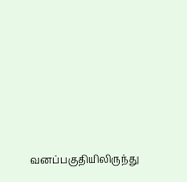வனப்பகுதியிலிருந்து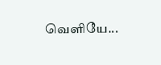வெளியே...